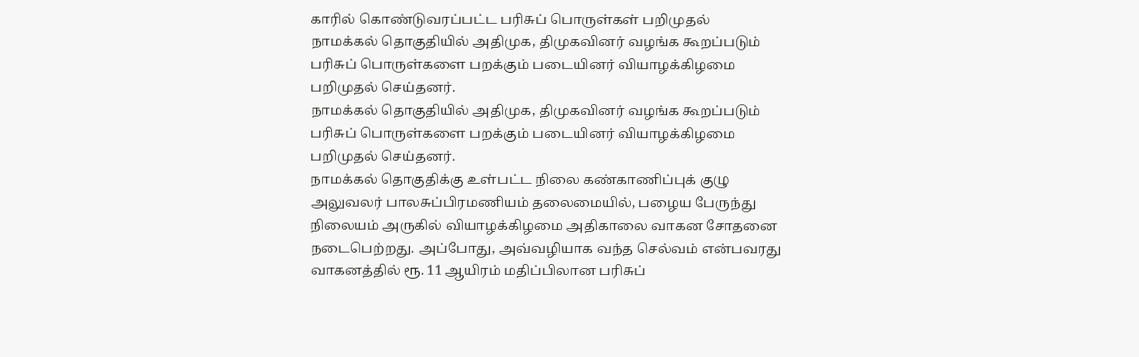காரில் கொண்டுவரப்பட்ட பரிசுப் பொருள்கள் பறிமுதல்
நாமக்கல் தொகுதியில் அதிமுக, திமுகவினர் வழங்க கூறப்படும் பரிசுப் பொருள்களை பறக்கும் படையினர் வியாழக்கிழமை பறிமுதல் செய்தனர்.
நாமக்கல் தொகுதியில் அதிமுக, திமுகவினர் வழங்க கூறப்படும் பரிசுப் பொருள்களை பறக்கும் படையினர் வியாழக்கிழமை பறிமுதல் செய்தனர்.
நாமக்கல் தொகுதிக்கு உள்பட்ட நிலை கண்காணிப்புக் குழு அலுவலர் பாலசுப்பிரமணியம் தலைமையில், பழைய பேருந்து நிலையம் அருகில் வியாழக்கிழமை அதிகாலை வாகன சோதனை நடைபெற்றது. அப்போது, அவ்வழியாக வந்த செல்வம் என்பவரது வாகனத்தில் ரூ. 11 ஆயிரம் மதிப்பிலான பரிசுப்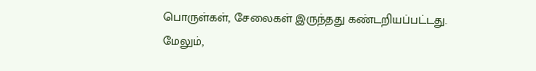பொருள்கள், சேலைகள் இருந்தது கண்டறியப்பட்டது.
மேலும்,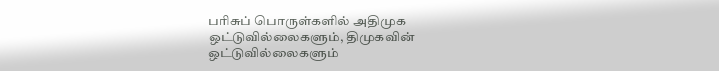பரிசுப் பொருள்களில் அதிமுக ஒட்டுவில்லைகளும், திமுகவின் ஒட்டுவில்லைகளும்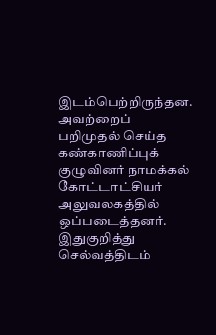இடம்பெற்றிருந்தன. அவற்றைப் பறிமுதல் செய்த கண்காணிப்புக் குழுவினர் நாமக்கல் கோட்டாட்சியர் அலுவலகத்தில் ஒப்படைத்தனர். இதுகுறித்து செல்வத்திடம்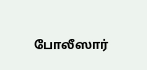போலீஸார்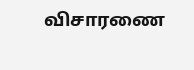விசாரணை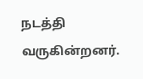நடத்தி வருகின்றனர்.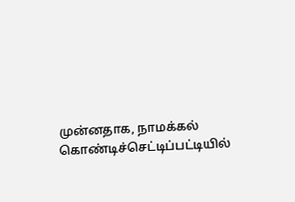முன்னதாக, நாமக்கல் கொண்டிச்செட்டிப்பட்டியில்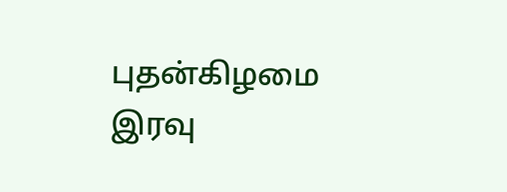புதன்கிழமை இரவு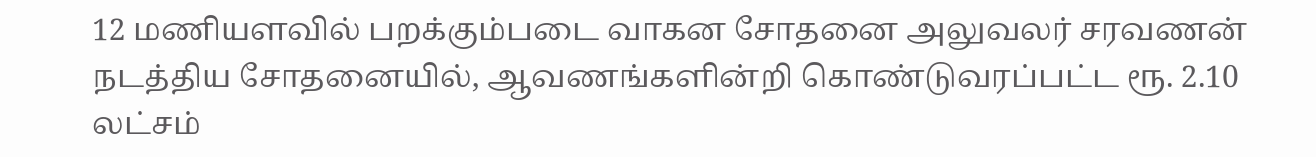12 மணியளவில் பறக்கும்படை வாகன சோதனை அலுவலர் சரவணன் நடத்திய சோதனையில், ஆவணங்களின்றி கொண்டுவரப்பட்ட ரூ. 2.10 லட்சம்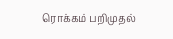ரொக்கம் பறிமுதல்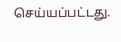செய்யப்பட்டது.